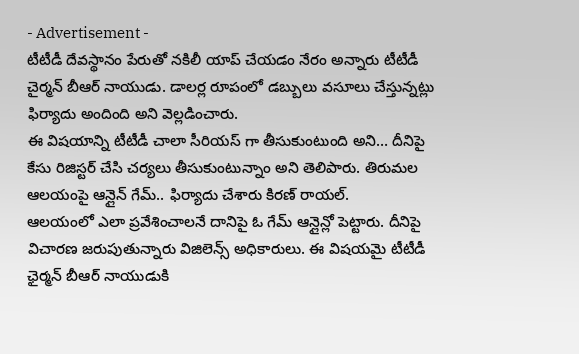- Advertisement -
టీటీడీ దేవస్థానం పేరుతో నకిలీ యాప్ చేయడం నేరం అన్నారు టీటీడీ చైర్మన్ బీఆర్ నాయుడు. డాలర్ల రూపంలో డబ్బులు వసూలు చేస్తున్నట్లు ఫిర్యాదు అందింది అని వెల్లడించారు.
ఈ విషయాన్ని టీటీడీ చాలా సీరియస్ గా తీసుకుంటుంది అని… దీనిపై కేసు రిజిస్టర్ చేసి చర్యలు తీసుకుంటున్నాం అని తెలిపారు. తిరుమల ఆలయంపై ఆన్లైన్ గేమ్.. ఫిర్యాదు చేశారు కిరణ్ రాయల్.
ఆలయంలో ఎలా ప్రవేశించాలనే దానిపై ఓ గేమ్ ఆన్లైన్లో పెట్టారు. దీనిపై విచారణ జరుపుతున్నారు విజిలెన్స్ అధికారులు. ఈ విషయమై టీటీడీ ఛైర్మన్ బీఆర్ నాయుడుకి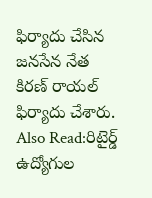ఫిర్యాదు చేసిన జనసేన నేత కిరణ్ రాయల్ ఫిర్యాదు చేశారు.
Also Read:రిటైర్డ్ ఉద్యోగుల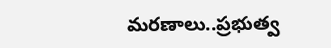మరణాలు..ప్రభుత్వ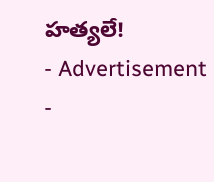హత్యలే!
- Advertisement -